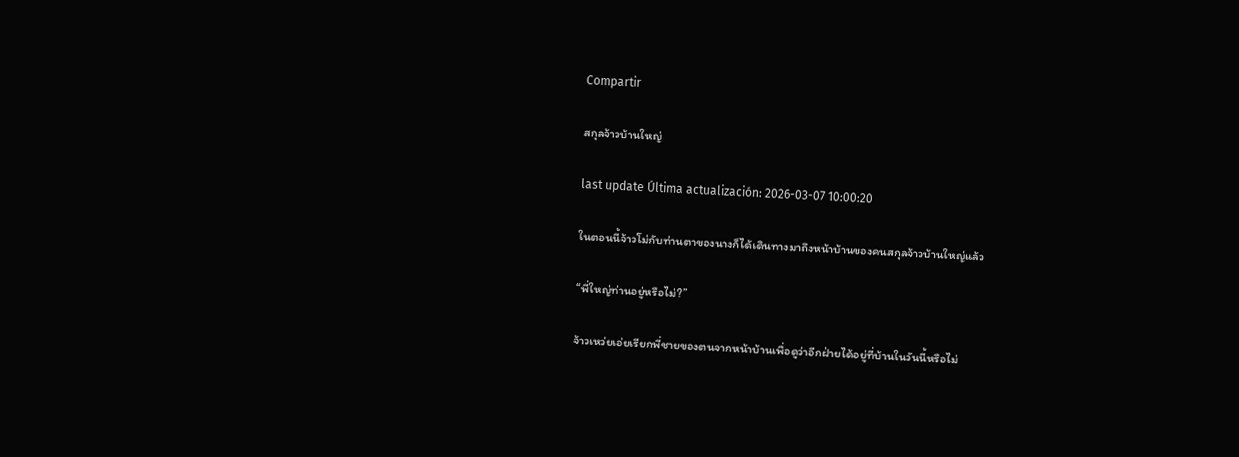Compartir

สกุลจ้าวบ้านใหญ่

last update Última actualización: 2026-03-07 10:00:20

ในตอนนี้จ้าวโม่กับท่านตาของนางก็ได้เดินทางมาถึงหน้าบ้านของคนสกุลจ้าวบ้านใหญ่แล้ว

“พี่ใหญ่ท่านอยู่หรือไม่?”

จ้าวเหว่ยเอ่ยเรียกพี่ชายของตนจากหน้าบ้านเพื่อดูว่าอีกฝ่ายได้อยู่ที่บ้านในวันนี้หรือไม่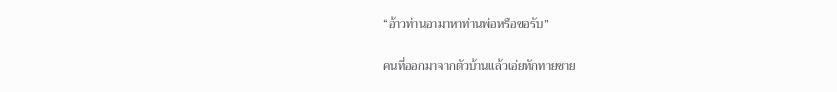“อ้าวท่านอามาหาท่านพ่อหรือขอรับ”

คนที่ออกมาจากตัวบ้านแล้วเอ่ยทักทายชาย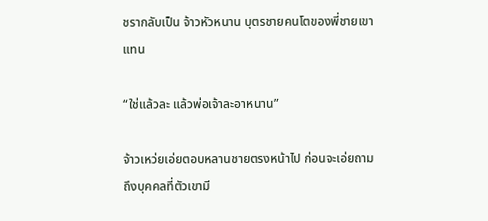ชรากลับเป็น จ้าวหัวหนาน บุตรชายคนโตของพี่ชายเขาแทน

“ใช่แล้วละ แล้วพ่อเจ้าละอาหนาน”

จ้าวเหว่ยเอ่ยตอบหลานชายตรงหน้าไป ก่อนจะเอ่ยถามถึงบุคคลที่ตัวเขามี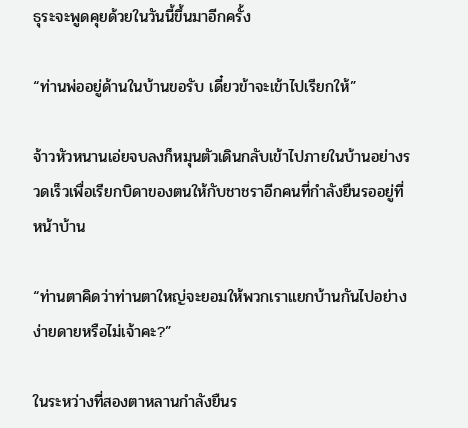ธุระจะพูดคุยด้วยในวันนี้ขึ้นมาอีกครั้ง

“ท่านพ่ออยู่ด้านในบ้านขอรับ เดี๋ยวข้าจะเข้าไปเรียกให้”

จ้าวหัวหนานเอ่ยจบลงก็หมุนตัวเดินกลับเข้าไปภายในบ้านอย่างรวดเร็วเพื่อเรียกบิดาของตนให้กับชาชราอีกคนที่กำลังยืนรออยู่ที่หน้าบ้าน

“ท่านตาคิดว่าท่านตาใหญ่จะยอมให้พวกเราแยกบ้านกันไปอย่างง่ายดายหรือไม่เจ้าคะ?”

ในระหว่างที่สองตาหลานกำลังยืนร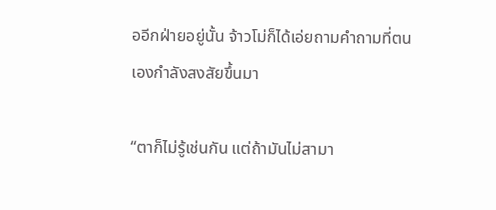ออีกฝ่ายอยู่นั้น จ้าวโม่ก็ได้เอ่ยถามคำถามที่ตนเองกำลังสงสัยขึ้นมา

“ตาก็ไม่รู้เช่นกัน แต่ถ้ามันไม่สามา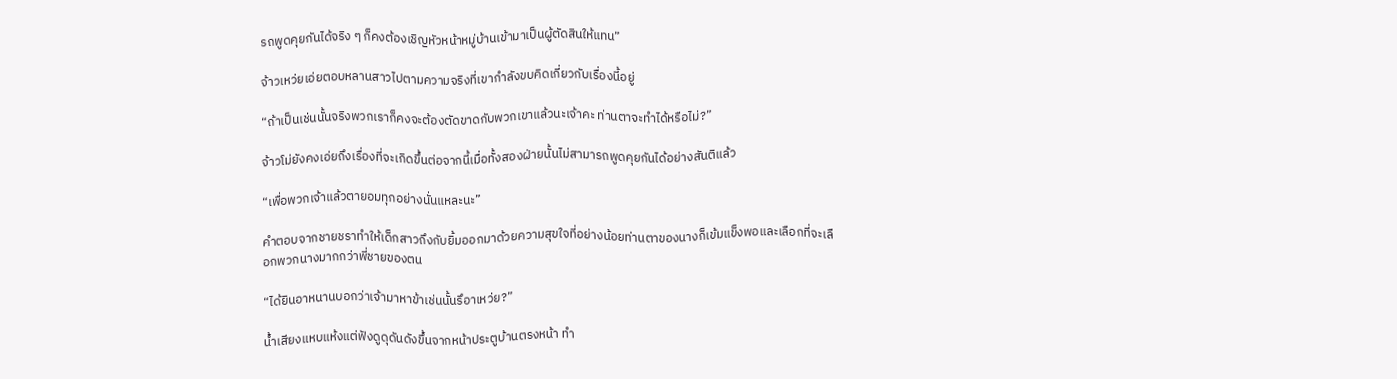รถพูดคุยกันได้จริง ๆ ก็คงต้องเชิญหัวหน้าหมู่บ้านเข้ามาเป็นผู้ตัดสินให้แทน”

จ้าวเหว่ยเอ่ยตอบหลานสาวไปตามความจริงที่เขากำลังขบคิดเกี่ยวกับเรื่องนี้อยู่

“ถ้าเป็นเช่นนั้นจริงพวกเราก็คงจะต้องตัดขาดกับพวกเขาแล้วนะเจ้าคะ ท่านตาจะทำได้หรือไม่?”

จ้าวโม่ยังคงเอ่ยถึงเรื่องที่จะเกิดขึ้นต่อจากนี้เมื่อทั้งสองฝ่ายนั้นไม่สามารถพูดคุยกันได้อย่างสันติแล้ว

“เพื่อพวกเจ้าแล้วตายอมทุกอย่างนั่นแหละนะ”

คำตอบจากชายชราทำให้เด็กสาวถึงกับยิ้มออกมาด้วยความสุขใจที่อย่างน้อยท่านตาของนางก็เข้มแข็งพอและเลือกที่จะเลือกพวกนางมากกว่าพี่ชายของตน

“ได้ยินอาหนานบอกว่าเจ้ามาหาข้าเช่นนั้นรึอาเหว่ย?”

น้ำเสียงแหบแห้งแต่ฟังดูดุดันดังขึ้นจากหน้าประตูบ้านตรงหน้า ทำ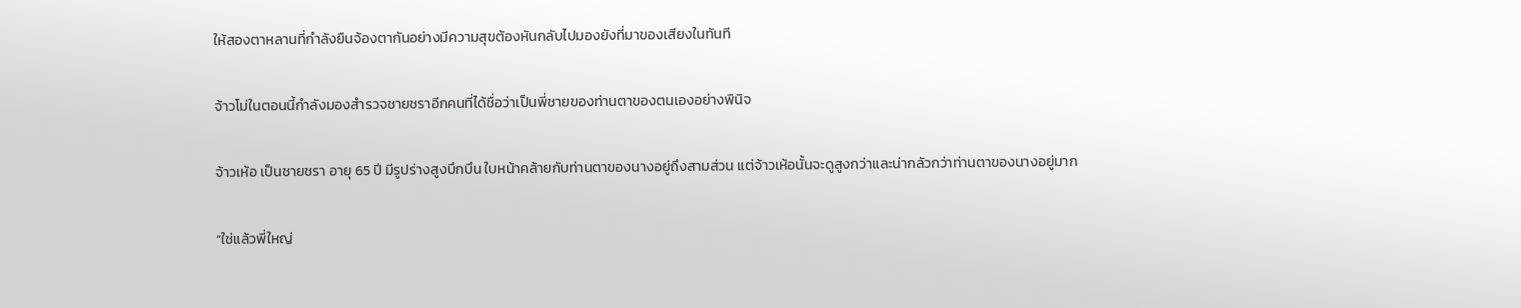ให้สองตาหลานที่กำลังยืนจ้องตากันอย่างมีความสุขต้องหันกลับไปมองยังที่มาของเสียงในทันที

จ้าวโม่ในตอนนี้กำลังมองสำรวจชายชราอีกคนที่ได้ชื่อว่าเป็นพี่ชายของท่านตาของตนเองอย่างพินิจ

จ้าวเห้อ เป็นชายชรา อายุ 65 ปี มีรูปร่างสูงบึกบึน ใบหน้าคล้ายกับท่านตาของนางอยู่ถึงสามส่วน แต่จ้าวเห้อนั้นจะดูสูงกว่าและน่ากลัวกว่าท่านตาของนางอยู่มาก

“ใช่แล้วพี่ใหญ่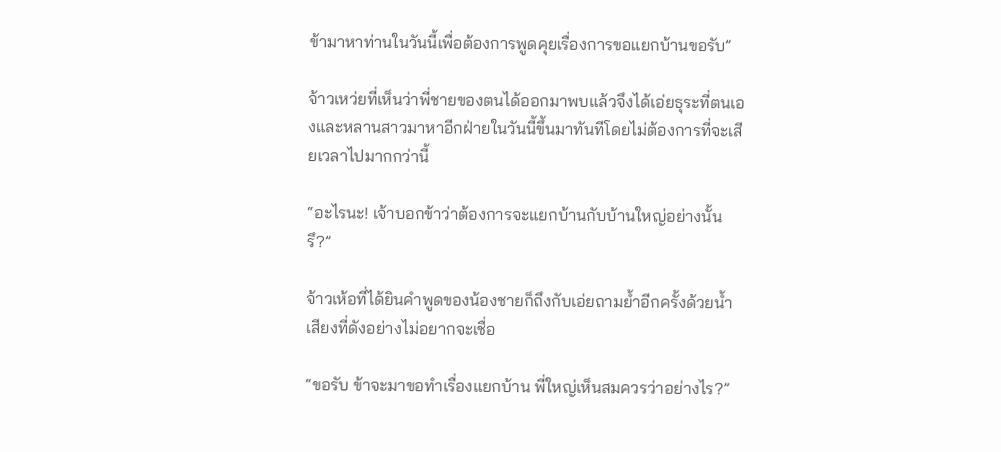ข้ามาหาท่านในวันนี้เพื่อต้องการพูดคุยเรื่องการขอแยกบ้านขอรับ”

จ้าวเหว่ยที่เห็นว่าพี่ชายของตนได้ออกมาพบแล้วจึงได้เอ่ยธุระที่ตนเองและหลานสาวมาหาอีกฝ่ายในวันนี้ขึ้นมาทันทีโดยไม่ต้องการที่จะเสียเวลาไปมากกว่านี้

“อะไรนะ! เจ้าบอกข้าว่าต้องการจะแยกบ้านกับบ้านใหญ่อย่างนั้นรึ?”

จ้าวเห้อที่ได้ยินคำพูดของน้องชายก็ถึงกับเอ่ยถามย้ำอีกครั้งด้วยน้ำเสียงที่ดังอย่างไม่อยากจะเชื่อ

“ขอรับ ข้าจะมาขอทำเรื่องแยกบ้าน พี่ใหญ่เห็นสมควรว่าอย่างไร?”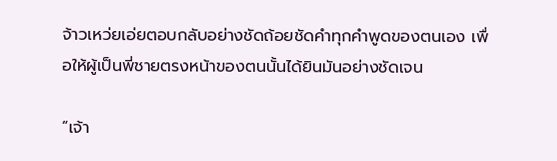จ้าวเหว่ยเอ่ยตอบกลับอย่างชัดถ้อยชัดคำทุกคำพูดของตนเอง เพื่อให้ผู้เป็นพี่ชายตรงหน้าของตนนั้นได้ยินมันอย่างชัดเจน

“เจ้า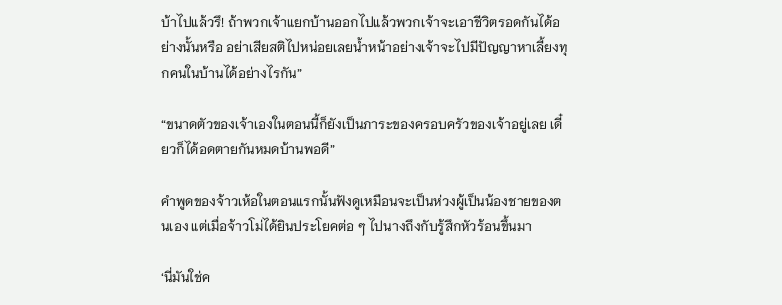บ้าไปแล้วรึ! ถ้าพวกเจ้าแยกบ้านออกไปแล้วพวกเจ้าจะเอาชีวิตรอดกันได้อย่างนั้นหรือ อย่าเสียสติไปหน่อยเลยน้ำหน้าอย่างเจ้าจะไปมีปัญญาหาเลี้ยงทุกคนในบ้านได้อย่างไรกัน”

“ขนาดตัวของเจ้าเองในตอนนี้ก็ยังเป็นภาระของครอบครัวของเจ้าอยู่เลย เดี๋ยวก็ได้อดตายกันหมดบ้านพอดี”

คำพูดของจ้าวเห้อในตอนแรกนั้นฟังดูเหมือนจะเป็นห่วงผู้เป็นน้องชายของตนเอง แต่เมื่อจ้าวโม่ได้ยินประโยคต่อ ๆ ไปนางถึงกับรู้สึกหัวร้อนขึ้นมา

‘นี่มันใช่ค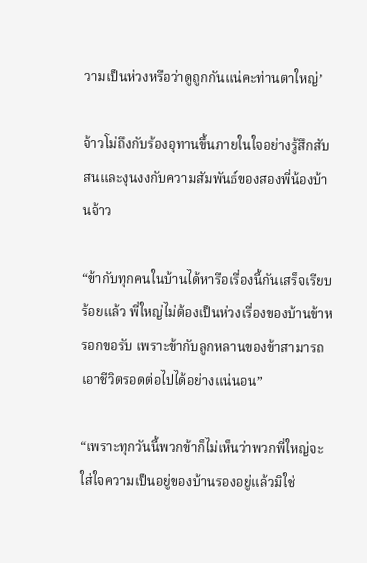วามเป็นห่วงหรือว่าดูถูกกันแน่คะท่านตาใหญ่’

จ้าวโม่ถึงกับร้องอุทานขึ้นภายในใจอย่างรู้สึกสับสนและงุนงงกับความสัมพันธ์ของสองพี่น้องบ้านจ้าว

“ข้ากับทุกคนในบ้านได้หารือเรื่องนี้กันเสร็จเรียบร้อยแล้ว พี่ใหญ่ไม่ต้องเป็นห่วงเรื่องของบ้านข้าหรอกขอรับ เพราะข้ากับลูกหลานของข้าสามารถเอาชีวิตรอดต่อไปได้อย่างแน่นอน”

“เพราะทุกวันนี้พวกข้าก็ไม่เห็นว่าพวกพี่ใหญ่จะใส่ใจความเป็นอยู่ของบ้านรองอยู่แล้วมิใช่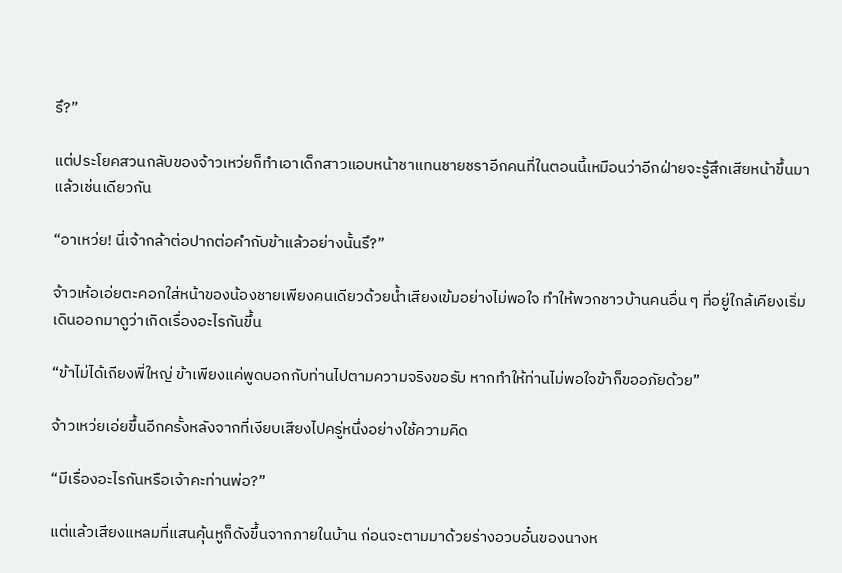รึ?”

แต่ประโยคสวนกลับของจ้าวเหว่ยก็ทำเอาเด็กสาวแอบหน้าชาแทนชายชราอีกคนที่ในตอนนี้เหมือนว่าอีกฝ่ายจะรู้สึกเสียหน้าขึ้นมาแล้วเช่นเดียวกัน

“อาเหว่ย! นี่เจ้ากล้าต่อปากต่อคำกับข้าแล้วอย่างนั้นรึ?”

จ้าวเห้อเอ่ยตะคอกใส่หน้าของน้องชายเพียงคนเดียวด้วยน้ำเสียงเข้มอย่างไม่พอใจ ทำให้พวกชาวบ้านคนอื่น ๆ ที่อยู่ใกล้เคียงเริ่มเดินออกมาดูว่าเกิดเรื่องอะไรกันขึ้น

“ข้าไม่ได้เถียงพี่ใหญ่ ข้าเพียงแค่พูดบอกกับท่านไปตามความจริงขอรับ หากทำให้ท่านไม่พอใจข้าก็ขออภัยด้วย”

จ้าวเหว่ยเอ่ยขึ้นอีกครั้งหลังจากที่เงียบเสียงไปครู่หนึ่งอย่างใช้ความคิด

“มีเรื่องอะไรกันหรือเจ้าคะท่านพ่อ?”

แต่แล้วเสียงแหลมที่แสนคุ้นหูก็ดังขึ้นจากภายในบ้าน ก่อนจะตามมาด้วยร่างอวบอั๋นของนางห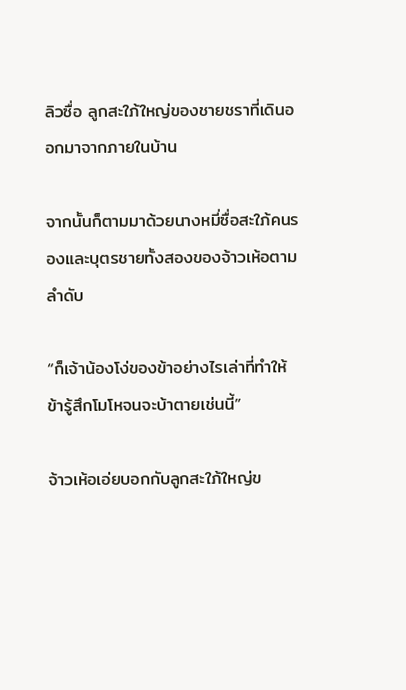ลิวซื่อ ลูกสะใภ้ใหญ่ของชายชราที่เดินออกมาจากภายในบ้าน

จากนั้นก็ตามมาด้วยนางหมี่ซื่อสะใภ้คนรองและบุตรชายทั้งสองของจ้าวเห้อตามลำดับ

“ก็เจ้าน้องโง่ของข้าอย่างไรเล่าที่ทำให้ข้ารู้สึกโมโหจนจะบ้าตายเช่นนี้”

จ้าวเห้อเอ่ยบอกกับลูกสะใภ้ใหญ่ข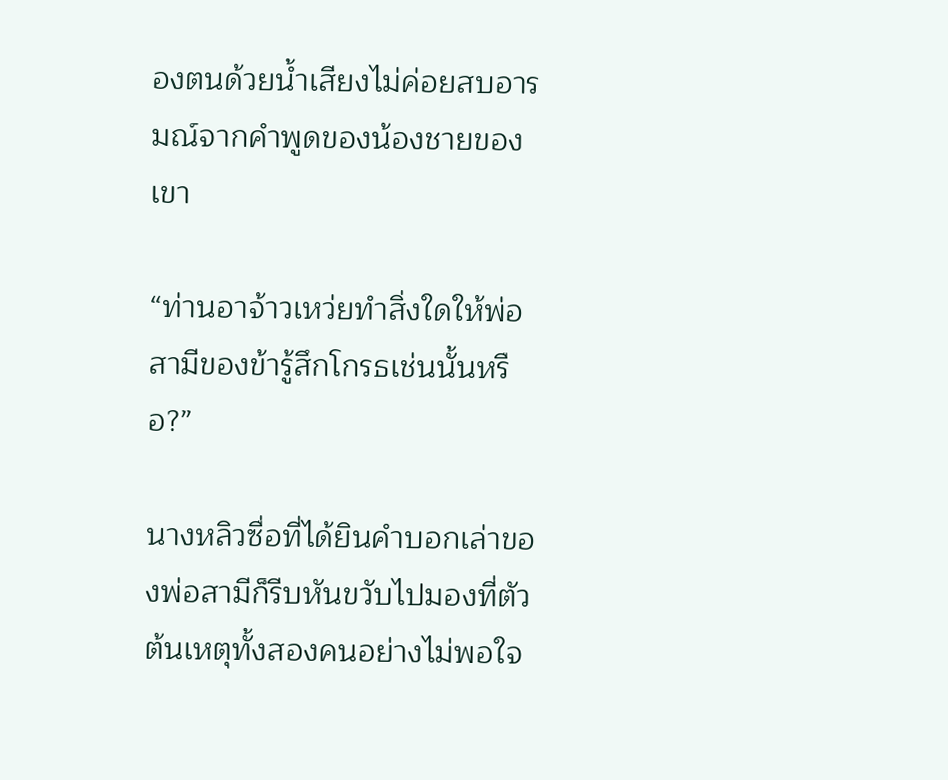องตนด้วยน้ำเสียงไม่ค่อยสบอารมณ์จากคำพูดของน้องชายของเขา

“ท่านอาจ้าวเหว่ยทำสิ่งใดให้พ่อสามีของข้ารู้สึกโกรธเช่นนั้นหรือ?”

นางหลิวซื่อที่ได้ยินคำบอกเล่าของพ่อสามีก็รีบหันขวับไปมองที่ตัวต้นเหตุทั้งสองคนอย่างไม่พอใจ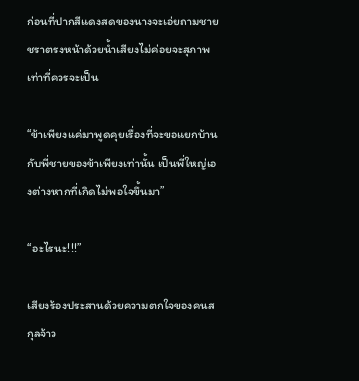ก่อนที่ปากสีแดงสดของนางจะเอ่ยถามชายชราตรงหน้าด้วยน้ำเสียงไม่ค่อยจะสุภาพเท่าที่ควรจะเป็น

“ข้าเพียงแค่มาพูดคุยเรื่องที่จะขอแยกบ้านกับพี่ชายของข้าเพียงเท่านั้น เป็นพี่ใหญ่เองต่างหากที่เกิดไม่พอใจขึ้นมา”

“อะไรนะ!!!”

เสียงร้องประสานด้วยความตกใจของคนสกุลจ้าว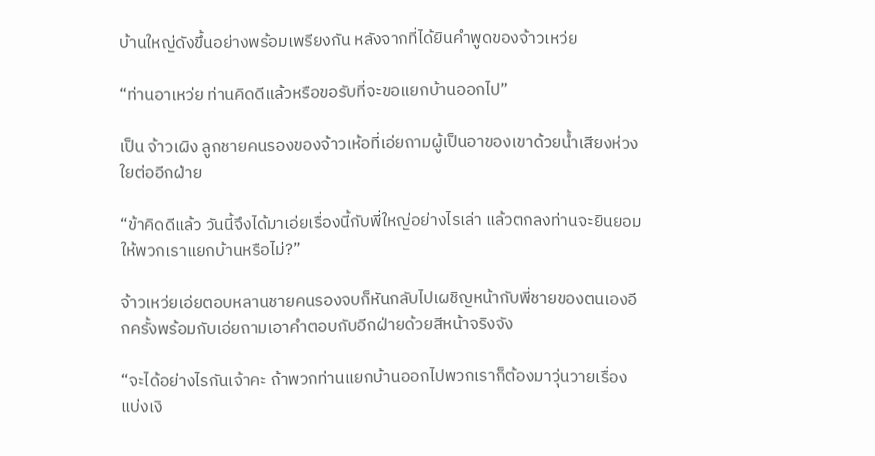บ้านใหญ่ดังขึ้นอย่างพร้อมเพรียงกัน หลังจากที่ได้ยินคำพูดของจ้าวเหว่ย

“ท่านอาเหว่ย ท่านคิดดีแล้วหรือขอรับที่จะขอแยกบ้านออกไป”

เป็น จ้าวเผิง ลูกชายคนรองของจ้าวเห้อที่เอ่ยถามผู้เป็นอาของเขาด้วยน้ำเสียงห่วงใยต่ออีกฝ่าย

“ข้าคิดดีแล้ว วันนี้จึงได้มาเอ่ยเรื่องนี้กับพี่ใหญ่อย่างไรเล่า แล้วตกลงท่านจะยินยอมให้พวกเราแยกบ้านหรือไม่?”

จ้าวเหว่ยเอ่ยตอบหลานชายคนรองจบก็หันกลับไปเผชิญหน้ากับพี่ชายของตนเองอีกครั้งพร้อมกับเอ่ยถามเอาคำตอบกับอีกฝ่ายด้วยสีหน้าจริงจัง

“จะได้อย่างไรกันเจ้าคะ ถ้าพวกท่านแยกบ้านออกไปพวกเราก็ต้องมาวุ่นวายเรื่องแบ่งเงิ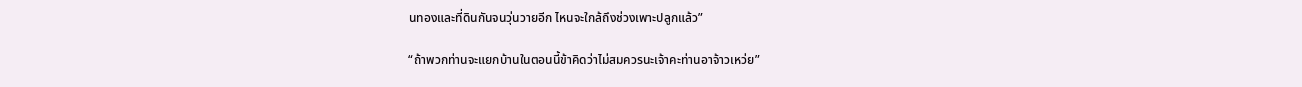นทองและที่ดินกันจนวุ่นวายอีก ไหนจะใกล้ถึงช่วงเพาะปลูกแล้ว”

“ถ้าพวกท่านจะแยกบ้านในตอนนี้ข้าคิดว่าไม่สมควรนะเจ้าคะท่านอาจ้าวเหว่ย”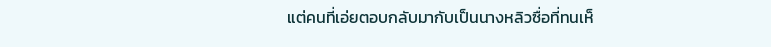แต่คนที่เอ่ยตอบกลับมากับเป็นนางหลิวซื่อที่ทนเห็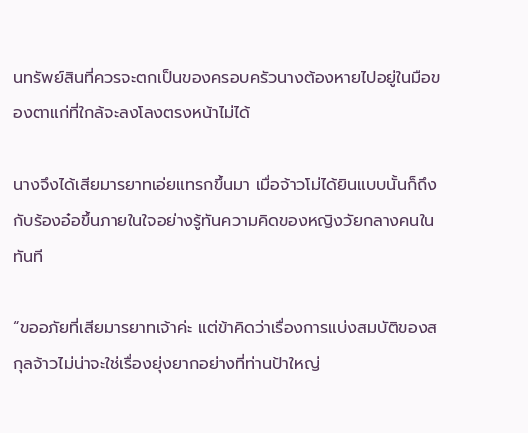นทรัพย์สินที่ควรจะตกเป็นของครอบครัวนางต้องหายไปอยู่ในมือของตาแก่ที่ใกล้จะลงโลงตรงหน้าไม่ได้

นางจึงได้เสียมารยาทเอ่ยแทรกขึ้นมา เมื่อจ้าวโม่ได้ยินแบบนั้นก็ถึงกับร้องอ๋อขึ้นภายในใจอย่างรู้ทันความคิดของหญิงวัยกลางคนในทันที

“ขออภัยที่เสียมารยาทเจ้าค่ะ แต่ข้าคิดว่าเรื่องการแบ่งสมบัติของสกุลจ้าวไม่น่าจะใช่เรื่องยุ่งยากอย่างที่ท่านป้าใหญ่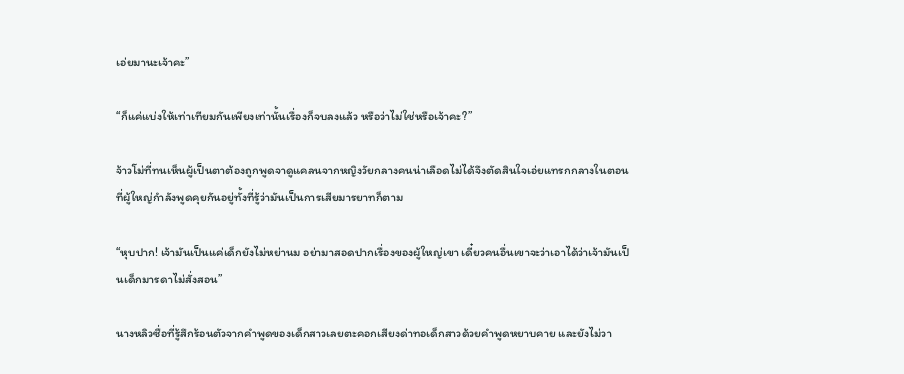เอ่ยมานะเจ้าคะ”

“ก็แค่แบ่งให้เท่าเทียมกันเพียงเท่านั้นเรื่องก็จบลงแล้ว หรือว่าไม่ใช่หรือเจ้าคะ?”

จ้าวโม่ที่ทนเห็นผู้เป็นตาต้องถูกพูดจาดูแคลนจากหญิงวัยกลางคนน่าเลือดไม่ได้จึงตัดสินใจเอ่ยแทรกกลางในตอนที่ผู้ใหญ่กำลังพูดคุยกันอยู่ทั้งที่รู้ว่ามันเป็นการเสียมารยาทก็ตาม

“หุบปาก! เจ้ามันเป็นแค่เด็กยังไม่หย่านม อย่ามาสอดปากเรื่องของผู้ใหญ่เขา เดี๋ยวคนอื่นเขาจะว่าเอาได้ว่าเจ้ามันเป็นเด็กมารดาไม่สั่งสอน”

นางหลิวซื่อที่รู้สึกร้อนตัวจากคำพูดของเด็กสาวเลยตะคอกเสียงด่าทอเด็กสาวด้วยคำพูดหยาบคาย และยังไม่วา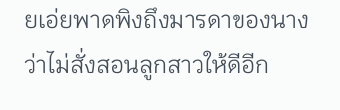ยเอ่ยพาดพิงถึงมารดาของนางว่าไม่สั่งสอนลูกสาวให้ดีอีก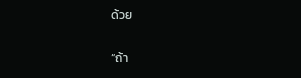ด้วย

“ถ้า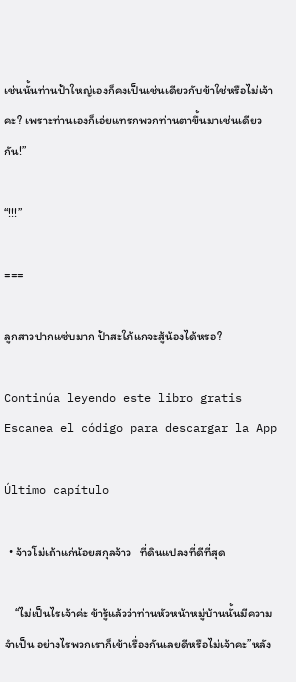เช่นนั้นท่านป้าใหญ่เองก็คงเป็นเช่นเดียวกับข้าใช่หรือไม่เจ้าคะ? เพราะท่านเองก็เอ่ยแทรกพวกท่านตาขึ้นมาเช่นเดียวกัน!”

“!!!”

===

ลูกสาวปากแซ่บมาก ป้าสะใภ้แกจะสู้น้องได้หรอ?

Continúa leyendo este libro gratis
Escanea el código para descargar la App

Último capítulo

  • จ้าวโม่เถ้าแก่น้อยสกุลจ้าว   ที่ดินแปลงที่ดีที่สุด

    “ไม่เป็นไรเจ้าค่ะ ข้ารู้แล้วว่าท่านหัวหน้าหมู่บ้านนั้นมีความจำเป็น อย่างไรพวกเราก็เข้าเรื่องกันเลยดีหรือไม่เจ้าคะ”หลัง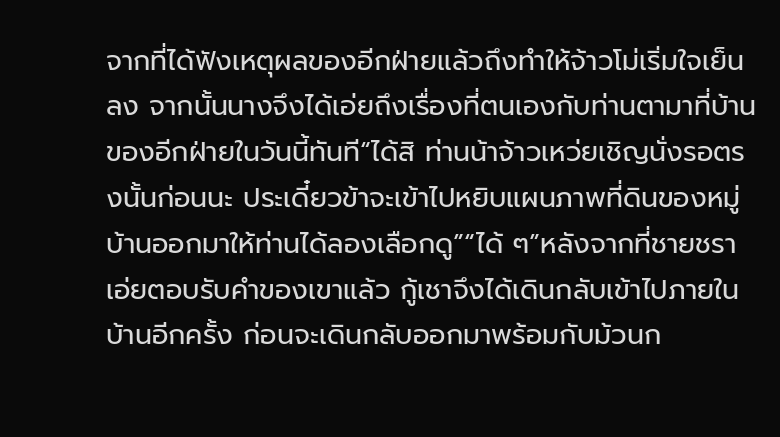จากที่ได้ฟังเหตุผลของอีกฝ่ายแล้วถึงทำให้จ้าวโม่เริ่มใจเย็นลง จากนั้นนางจึงได้เอ่ยถึงเรื่องที่ตนเองกับท่านตามาที่บ้านของอีกฝ่ายในวันนี้ทันที“ได้สิ ท่านน้าจ้าวเหว่ยเชิญนั่งรอตรงนั้นก่อนนะ ประเดี๋ยวข้าจะเข้าไปหยิบแผนภาพที่ดินของหมู่บ้านออกมาให้ท่านได้ลองเลือกดู”“ได้ ๆ”หลังจากที่ชายชราเอ่ยตอบรับคำของเขาแล้ว กู้เชาจึงได้เดินกลับเข้าไปภายในบ้านอีกครั้ง ก่อนจะเดินกลับออกมาพร้อมกับม้วนก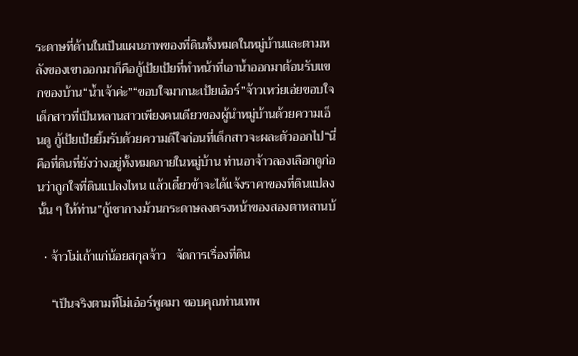ระดาษที่ด้านในเป็นแผนภาพของที่ดินทั้งหมดในหมู่บ้านและตามหลังของเขาออกมาก็คือกู้เป้ยเป้ยที่ทำหน้าที่เอาน้ำออกมาต้อนรับแขกของบ้าน“น้ำเจ้าค่ะ”“ขอบใจมากนะเป้ยเอ๋อร์”จ้าวเหว่ยเอ่ยขอบใจเด็กสาวที่เป็นหลานสาวเพียงคนเดียวของผู้นำหมู่บ้านด้วยความเอ็นดู กู้เป้ยเป้ยยิ้มรับด้วยความดีใจก่อนที่เด็กสาวจะผละตัวออกไป“นี่คือที่ดินที่ยังว่างอยู่ทั้งหมดภายในหมู่บ้าน ท่านอาจ้าวลองเลือกดูก่อนว่าถูกใจที่ดินแปลงไหน แล้วเดี๋ยวข้าจะได้แจ้งราคาของที่ดินแปลงนั้น ๆ ให้ท่าน”กู้เชากางม้วนกระดาษลงตรงหน้าของสองตาหลานบ้

  • จ้าวโม่เถ้าแก่น้อยสกุลจ้าว   จัดการเรื่องที่ดิน

    “เป็นจริงตามที่โม่เอ๋อร์พูดมา ขอบคุณท่านเทพ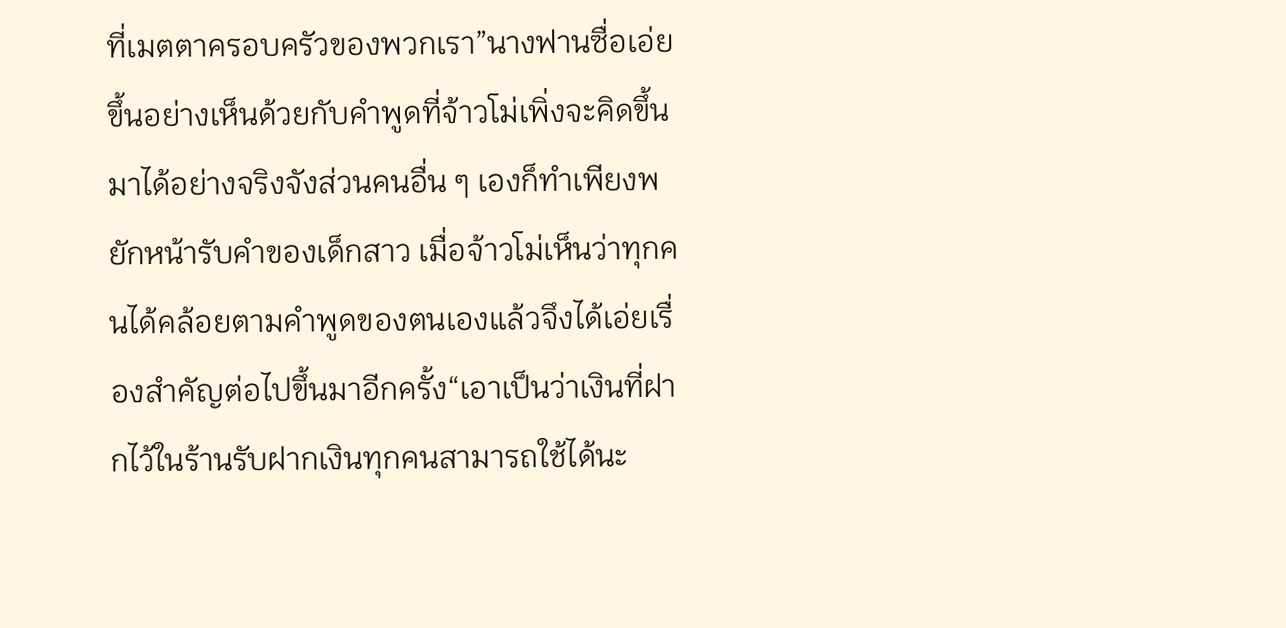ที่เมตตาครอบครัวของพวกเรา”นางฟานซื่อเอ่ยขึ้นอย่างเห็นด้วยกับคำพูดที่จ้าวโม่เพิ่งจะคิดขึ้นมาได้อย่างจริงจังส่วนคนอื่น ๆ เองก็ทำเพียงพยักหน้ารับคำของเด็กสาว เมื่อจ้าวโม่เห็นว่าทุกคนได้คล้อยตามคำพูดของตนเองแล้วจึงได้เอ่ยเรื่องสำคัญต่อไปขึ้นมาอีกครั้ง“เอาเป็นว่าเงินที่ฝากไว้ในร้านรับฝากเงินทุกคนสามารถใช้ได้นะ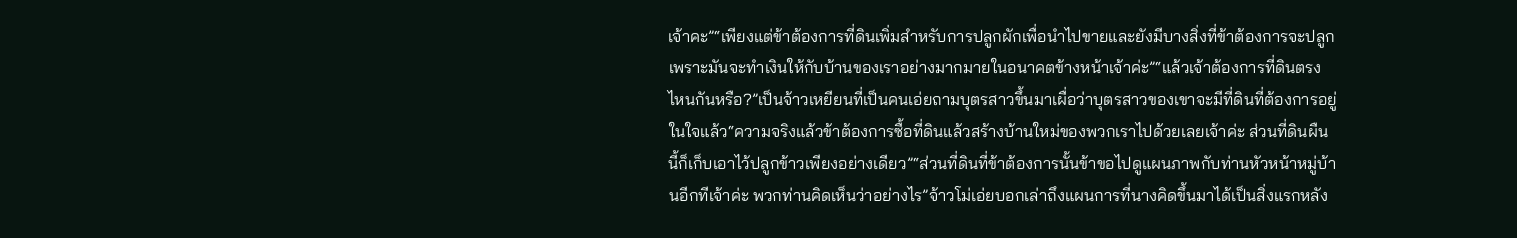เจ้าคะ”“เพียงแต่ข้าต้องการที่ดินเพิ่มสำหรับการปลูกผักเพื่อนำไปขายและยังมีบางสิ่งที่ข้าต้องการจะปลูกเพราะมันจะทำเงินให้กับบ้านของเราอย่างมากมายในอนาคตข้างหน้าเจ้าค่ะ”“แล้วเจ้าต้องการที่ดินตรงไหนกันหรือ?”เป็นจ้าวเหยียนที่เป็นคนเอ่ยถามบุตรสาวขึ้นมาเผื่อว่าบุตรสาวของเขาจะมีที่ดินที่ต้องการอยู่ในใจแล้ว“ความจริงแล้วข้าต้องการซื้อที่ดินแล้วสร้างบ้านใหม่ของพวกเราไปด้วยเลยเจ้าค่ะ ส่วนที่ดินผืนนี้ก็เก็บเอาไว้ปลูกข้าวเพียงอย่างเดียว”“ส่วนที่ดินที่ข้าต้องการนั้นข้าขอไปดูแผนภาพกับท่านหัวหน้าหมู่บ้านอีกทีเจ้าค่ะ พวกท่านคิดเห็นว่าอย่างไร”จ้าวโม่เอ่ยบอกเล่าถึงแผนการที่นางคิดขึ้นมาได้เป็นสิ่งแรกหลัง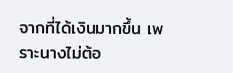จากที่ได้เงินมากขึ้น เพราะนางไม่ต้อ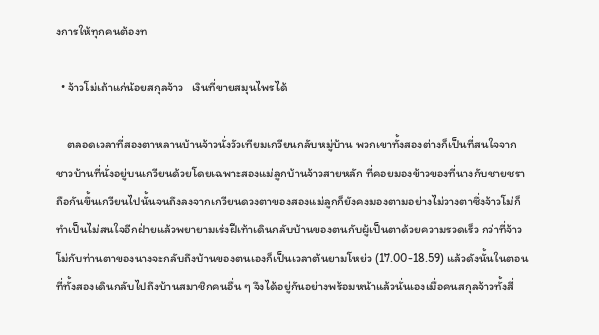งการให้ทุกคนต้องท

  • จ้าวโม่เถ้าแก่น้อยสกุลจ้าว   เงินที่ขายสมุนไพรได้

    ตลอดเวลาที่สองตาหลานบ้านจ้าวนั่งวัวเทียมเกวียนกลับหมู่บ้าน พวกเขาทั้งสองต่างก็เป็นที่สนใจจากชาวบ้านที่นั่งอยู่บนเกวียนด้วยโดยเฉพาะสองแม่ลูกบ้านจ้าวสายหลัก ที่คอยมองข้าวของที่นางกับชายชราถือกันขึ้นเกวียนไปนั้นจนถึงลงจากเกวียนดวงตาของสองแม่ลูกก็ยังคงมองตามอย่างไม่วางตาซึ่งจ้าวโม่ก็ทำเป็นไม่สนใจอีกฝ่ายแล้วพยายามเร่งฝีเท้าเดินกลับบ้านของตนกับผู้เป็นตาด้วยความรวดเร็ว กว่าที่จ้าวโม่กับท่านตาของนางจะกลับถึงบ้านของตนเองก็เป็นเวลาต้นยามโหย่ว (17.00-18.59) แล้วดังนั้นในตอนที่ทั้งสองเดินกลับไปถึงบ้านสมาชิกคนอื่น ๆ จึงได้อยู่กันอย่างพร้อมหน้าแล้วนั่นเองเมื่อคนสกุลจ้าวทั้งสี่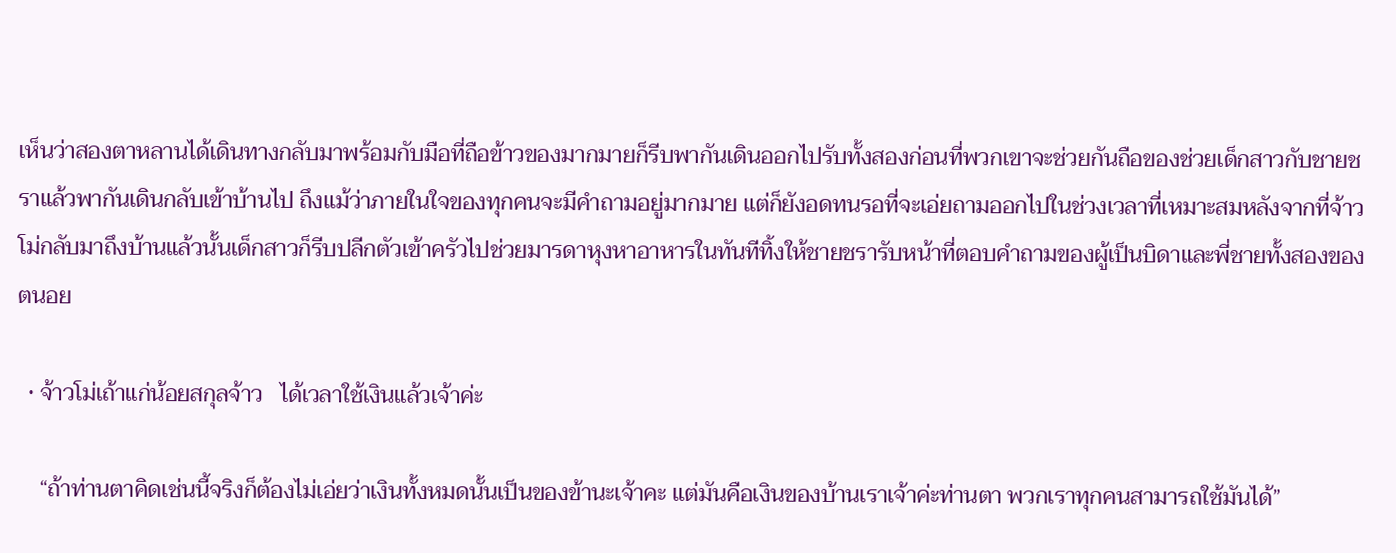เห็นว่าสองตาหลานได้เดินทางกลับมาพร้อมกับมือที่ถือข้าวของมากมายก็รีบพากันเดินออกไปรับทั้งสองก่อนที่พวกเขาจะช่วยกันถือของช่วยเด็กสาวกับชายชราแล้วพากันเดินกลับเข้าบ้านไป ถึงแม้ว่าภายในใจของทุกคนจะมีคำถามอยู่มากมาย แต่ก็ยังอดทนรอที่จะเอ่ยถามออกไปในช่วงเวลาที่เหมาะสมหลังจากที่จ้าวโม่กลับมาถึงบ้านแล้วนั้นเด็กสาวก็รีบปลีกตัวเข้าครัวไปช่วยมารดาหุงหาอาหารในทันทีทิ้งให้ชายชรารับหน้าที่ตอบคำถามของผู้เป็นบิดาและพี่ชายทั้งสองของตนอย

  • จ้าวโม่เถ้าแก่น้อยสกุลจ้าว   ได้เวลาใช้เงินแล้วเจ้าค่ะ

    “ถ้าท่านตาคิดเช่นนี้จริงก็ต้องไม่เอ่ยว่าเงินทั้งหมดนั้นเป็นของข้านะเจ้าคะ แต่มันคือเงินของบ้านเราเจ้าค่ะท่านตา พวกเราทุกคนสามารถใช้มันได้”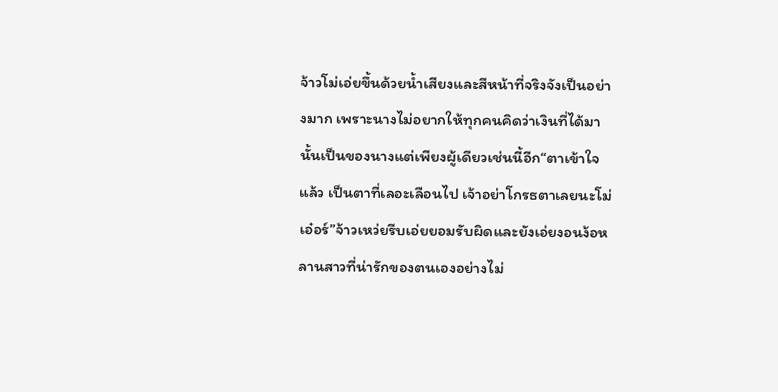จ้าวโม่เอ่ยขึ้นด้วยน้ำเสียงและสีหน้าที่จริงจังเป็นอย่างมาก เพราะนางไม่อยากให้ทุกคนคิดว่าเงินที่ได้มานั้นเป็นของนางแต่เพียงผู้เดียวเช่นนี้อีก“ตาเข้าใจแล้ว เป็นตาที่เลอะเลือนไป เจ้าอย่าโกรธตาเลยนะโม่เอ๋อร์”จ้าวเหว่ยรีบเอ่ยยอมรับผิดและยังเอ่ยงอนง้อหลานสาวที่น่ารักของตนเองอย่างไม่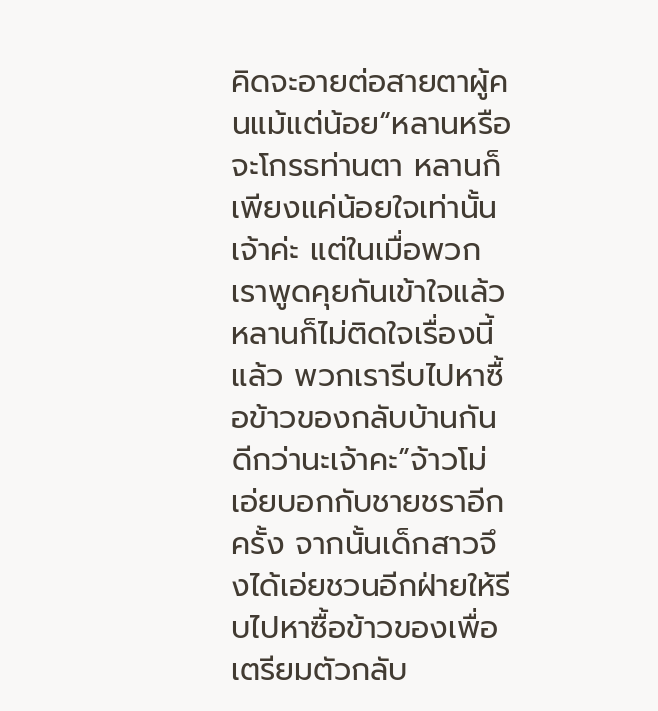คิดจะอายต่อสายตาผู้คนแม้แต่น้อย“หลานหรือจะโกรธท่านตา หลานก็เพียงแค่น้อยใจเท่านั้นเจ้าค่ะ แต่ในเมื่อพวกเราพูดคุยกันเข้าใจแล้ว หลานก็ไม่ติดใจเรื่องนี้แล้ว พวกเรารีบไปหาซื้อข้าวของกลับบ้านกันดีกว่านะเจ้าคะ”จ้าวโม่เอ่ยบอกกับชายชราอีกครั้ง จากนั้นเด็กสาวจึงได้เอ่ยชวนอีกฝ่ายให้รีบไปหาซื้อข้าวของเพื่อเตรียมตัวกลับ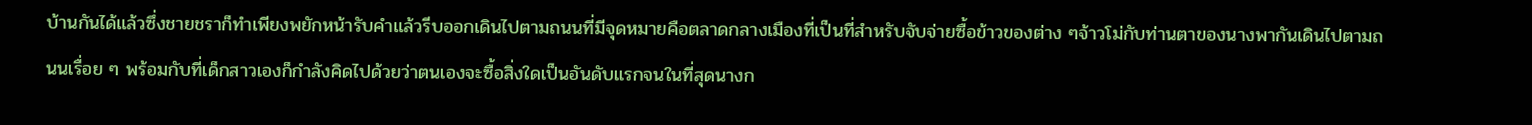บ้านกันได้แล้วซึ่งชายชราก็ทำเพียงพยักหน้ารับคำแล้วรีบออกเดินไปตามถนนที่มีจุดหมายคือตลาดกลางเมืองที่เป็นที่สำหรับจับจ่ายซื้อข้าวของต่าง ๆจ้าวโม่กับท่านตาของนางพากันเดินไปตามถนนเรื่อย ๆ พร้อมกับที่เด็กสาวเองก็กำลังคิดไปด้วยว่าตนเองจะซื้อสิ่งใดเป็นอันดับแรกจนในที่สุดนางก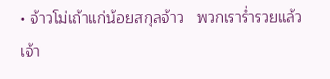• จ้าวโม่เถ้าแก่น้อยสกุลจ้าว   พวกเราร่ำรวยแล้วเจ้า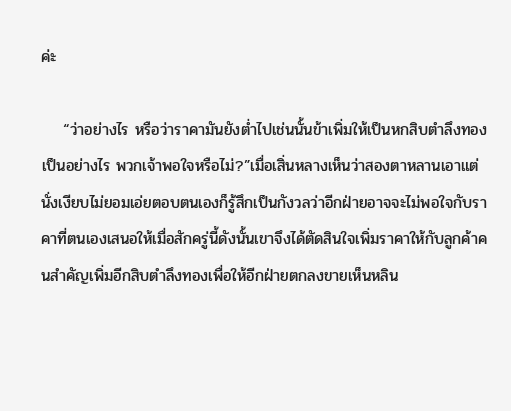ค่ะ

    “ว่าอย่างไร หรือว่าราคามันยังต่ำไปเช่นนั้นข้าเพิ่มให้เป็นหกสิบตำลึงทองเป็นอย่างไร พวกเจ้าพอใจหรือไม่?”เมื่อเสิ่นหลางเห็นว่าสองตาหลานเอาแต่นั่งเงียบไม่ยอมเอ่ยตอบตนเองก็รู้สึกเป็นกังวลว่าอีกฝ่ายอาจจะไม่พอใจกับราคาที่ตนเองเสนอให้เมื่อสักครู่นี้ดังนั้นเขาจึงได้ตัดสินใจเพิ่มราคาให้กับลูกค้าคนสำคัญเพิ่มอีกสิบตำลึงทองเพื่อให้อีกฝ่ายตกลงขายเห็นหลิน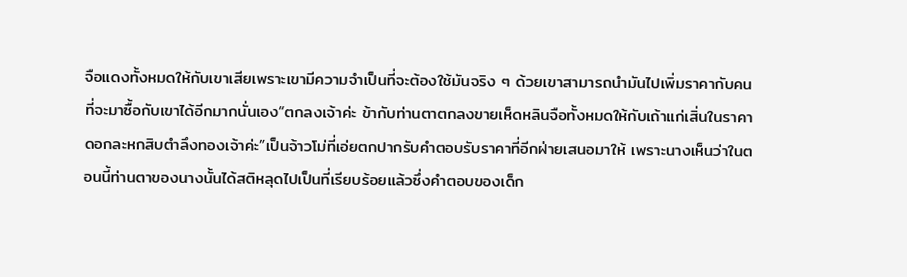จือแดงทั้งหมดให้กับเขาเสียเพราะเขามีความจำเป็นที่จะต้องใช้มันจริง ๆ ด้วยเขาสามารถนำมันไปเพิ่มราคากับคนที่จะมาซื้อกับเขาได้อีกมากนั่นเอง“ตกลงเจ้าค่ะ ข้ากับท่านตาตกลงขายเห็ดหลินจือทั้งหมดให้กับเถ้าแก่เสิ่นในราคาดอกละหกสิบตำลึงทองเจ้าค่ะ”เป็นจ้าวโม่ที่เอ่ยตกปากรับคำตอบรับราคาที่อีกฝ่ายเสนอมาให้ เพราะนางเห็นว่าในตอนนี้ท่านตาของนางนั้นได้สติหลุดไปเป็นที่เรียบร้อยแล้วซึ่งคำตอบของเด็ก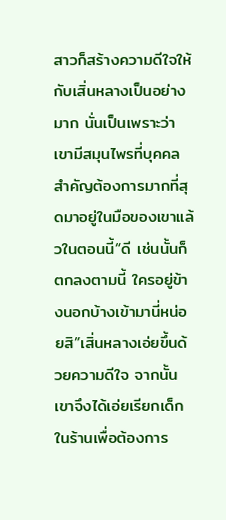สาวก็สร้างความดีใจให้กับเสิ่นหลางเป็นอย่างมาก นั่นเป็นเพราะว่าเขามีสมุนไพรที่บุคคลสำคัญต้องการมากที่สุดมาอยู่ในมือของเขาแล้วในตอนนี้“ดี เช่นนั้นก็ตกลงตามนี้ ใครอยู่ข้างนอกบ้างเข้ามานี่หน่อยสิ”เสิ่นหลางเอ่ยขึ้นด้วยความดีใจ จากนั้นเขาจึงได้เอ่ยเรียกเด็กในร้านเพื่อต้องการ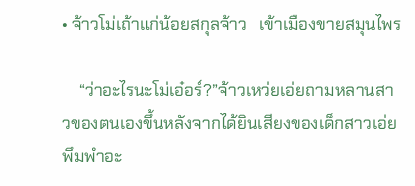• จ้าวโม่เถ้าแก่น้อยสกุลจ้าว   เข้าเมืองขายสมุนไพร

    “ว่าอะไรนะโม่เอ๋อร์?”จ้าวเหว่ยเอ่ยถามหลานสาวของตนเองขึ้นหลังจากได้ยินเสียงของเด็กสาวเอ่ยพึมพำอะ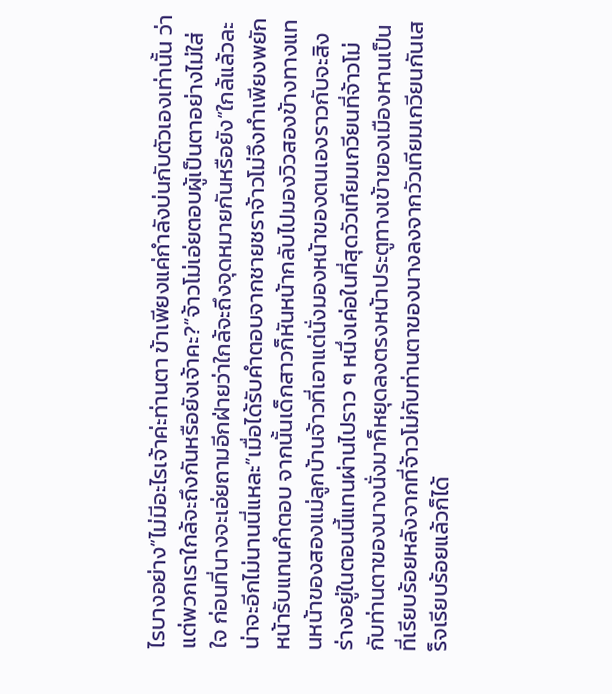ไรบางอย่าง“ไม่มีอะไรเจ้าค่ะท่านตา ข้าเพียงแค่กำลังบ่นกับตัวเองเท่านั้น ว่าแต่พวกเราใกล้จะถึงกันหรือยังเจ้าคะ?”จ้าวโม่เอ่ยตอบผู้เป็นตาอย่างไม่ใส่ใจ ก่อนที่นางจะเอ่ยถามอีกฝ่ายว่าใกล้จะถึงจุดหมายกันหรือยัง“ใกล้แล้วละ น่าจะอีกไม่นานนี่แหละ”เมื่อได้รับคำตอบจากชายชราจ้าวโม่จึงทำเพียงพยักหน้ารับแทนคำตอบ จากนั้นเด็กสาวก็หันหน้ากลับไปมองวิวสองข้างทางแทนหน้าของสองแม่ลูกบ้านจ้าวที่เอาแต่นั่งมองหน้าของตนเองราวกับจะสิงร่างอยู่ในตอนนี้แทนผ่านไปราว ๆ หนึ่งเค่อในที่สุดวัวเทียมเกวียนที่จ้าวโม่กับท่านตาของนางนั่งมาก็หยุดลงตรงหน้าประตูทางเข้าของเมืองหานเป็นที่เรียบร้อยหลังจากที่จ้าวโม่กับท่านตาของนางลงจากวัวเทียมเกวียนกันเสร็จเรียบร้อยแล้วก็ได้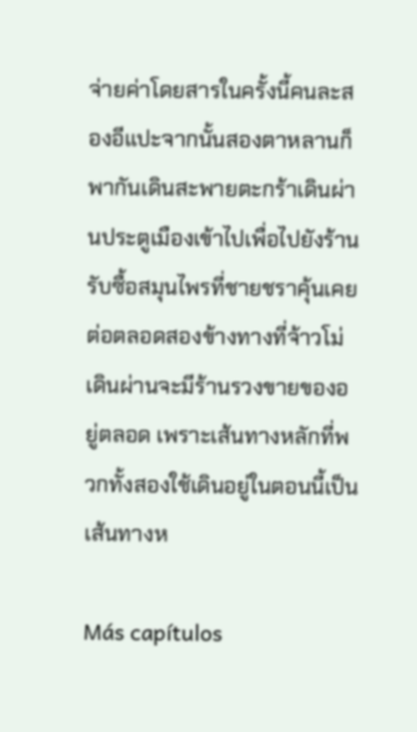จ่ายค่าโดยสารในครั้งนี้คนละสองอีแปะจากนั้นสองตาหลานก็พากันเดินสะพายตะกร้าเดินผ่านประตูเมืองเข้าไปเพื่อไปยังร้านรับซื้อสมุนไพรที่ชายชราคุ้นเคยต่อตลอดสองข้างทางที่จ้าวโม่เดินผ่านจะมีร้านรวงขายของอยู่ตลอด เพราะเส้นทางหลักที่พวกทั้งสองใช้เดินอยู่ในตอนนี้เป็นเส้นทางห

Más capítulos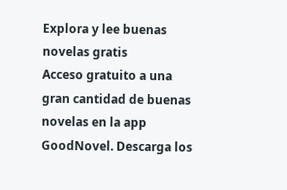Explora y lee buenas novelas gratis
Acceso gratuito a una gran cantidad de buenas novelas en la app GoodNovel. Descarga los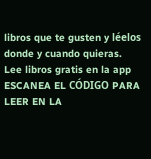libros que te gusten y léelos donde y cuando quieras.
Lee libros gratis en la app
ESCANEA EL CÓDIGO PARA LEER EN LA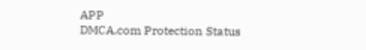APP
DMCA.com Protection Status